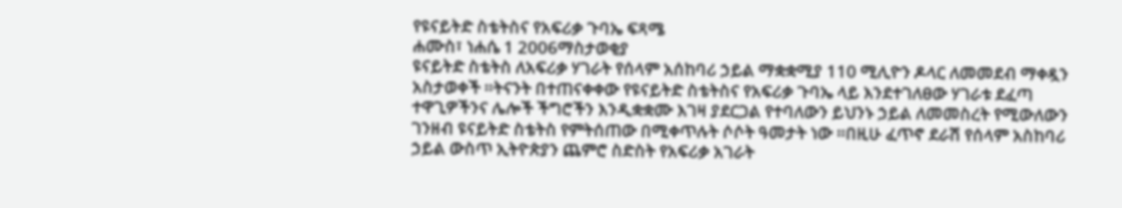የዩናይትድ ስቴትስና የአፍሪቃ ጉባኤ ፍጻሜ
ሐሙስ፣ ነሐሴ 1 2006ማስታወቂያ
ዩናይትድ ስቴትስ ለአፍሪቃ ሃገራት የሰላም አሰከባሪ ኃይል ማቋቋሚያ 110 ሚሊዮን ዶላር ለመመደብ ማቀዷን አስታወቀች ።ትናንት በተጠናቀቀው የዩናይትድ ስቴትስና የአፍሪቃ ጉባኤ ላይ እንደተገለፀው ሃገራቱ ደፈጣ ተዋጊዎችንና ሌሎች ችግሮችን እንዲቋቋሙ እገዛ ያደርጋል የተባለውን ይህንኑ ኃይል ለመመስረት የሚውለውን ገንዘብ ዩናይትድ ስቴትስ የምትሰጠው በሚቀጥሉት ሶሶት ዓመታት ነው ።በዚሁ ፈጥኖ ደራሽ የሰላም አስከባሪ ኃይል ውስጥ ኢትዮጵያን ጨምሮ ስድስት የአፍሪቃ አገራት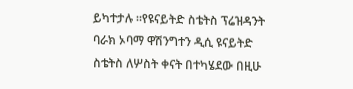ይካተታሉ ።የዩናይትድ ስቴትስ ፕሬዝዳንት ባራክ ኦባማ ዋሽንግተን ዲሲ ዩናይትድ ስቴትስ ለሦስት ቀናት በተካሄደው በዚሁ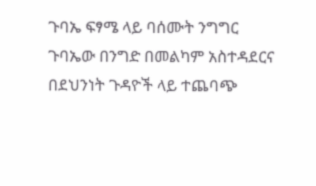ጉባኤ ፍፃሜ ላይ ባሰሙት ንግግር ጉባኤው በንግድ በመልካም አስተዳደርና በደህንነት ጉዳዮች ላይ ተጨባጭ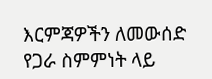እርምጃዎችን ለመውሰድ የጋራ ስምምነት ላይ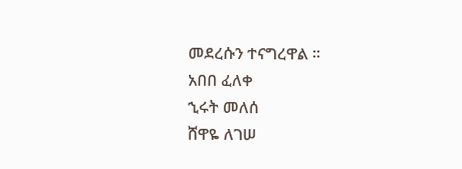መደረሱን ተናግረዋል ።
አበበ ፈለቀ
ኂሩት መለሰ
ሸዋዬ ለገሠ